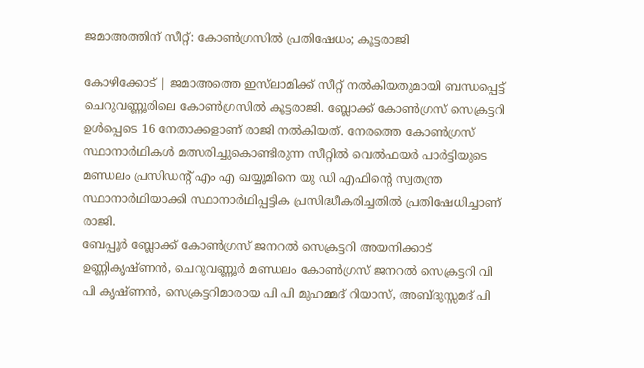ജമാഅത്തിന് സീറ്റ്: കോണ്‍ഗ്രസില്‍ പ്രതിഷേധം; കൂട്ടരാജി

കോഴിക്കോട് | ജമാഅത്തെ ഇസ്‌ലാമിക്ക് സീറ്റ് നല്‍കിയതുമായി ബന്ധപ്പെട്ട് ചെറുവണ്ണൂരിലെ കോണ്‍ഗ്രസില്‍ കൂട്ടരാജി. ബ്ലോക്ക് കോണ്‍ഗ്രസ് സെക്രട്ടറി ഉള്‍പ്പെടെ 16 നേതാക്കളാണ് രാജി നല്‍കിയത്. നേരത്തെ കോണ്‍ഗ്രസ് സ്ഥാനാര്‍ഥികള്‍ മത്സരിച്ചുകൊണ്ടിരുന്ന സീറ്റില്‍ വെല്‍ഫയര്‍ പാര്‍ട്ടിയുടെ മണ്ഡലം പ്രസിഡന്റ് എം എ ഖയ്യൂമിനെ യു ഡി എഫിന്റെ സ്വതന്ത്ര സ്ഥാനാര്‍ഥിയാക്കി സ്ഥാനാര്‍ഥിപ്പട്ടിക പ്രസിദ്ധീകരിച്ചതില്‍ പ്രതിഷേധിച്ചാണ് രാജി.
ബേപ്പൂര്‍ ബ്ലോക്ക് കോണ്‍ഗ്രസ് ജനറല്‍ സെക്രട്ടറി അയനിക്കാട് ഉണ്ണികൃഷ്ണന്‍, ചെറുവണ്ണൂര്‍ മണ്ഡലം കോണ്‍ഗ്രസ് ജനറല്‍ സെക്രട്ടറി വി പി കൃഷ്ണന്‍, സെക്രട്ടറിമാരായ പി പി മുഹമ്മദ് റിയാസ്, അബ്ദുസ്സമദ് പി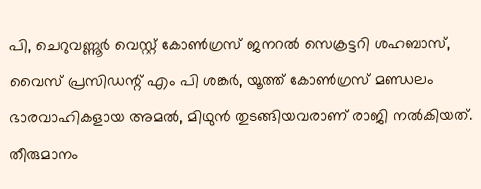പി, ചെറുവണ്ണൂര്‍ വെസ്റ്റ് കോണ്‍ഗ്രസ് ജനറല്‍ സെക്രട്ടറി ശഹബാസ്, വൈസ് പ്രസിഡന്റ് എം പി ശങ്കര്‍, യൂത്ത് കോണ്‍ഗ്രസ് മണ്ഡലം ഭാരവാഹികളായ അമല്‍, മിഥുന്‍ തുടങ്ങിയവരാണ് രാജി നല്‍കിയത്. തീരുമാനം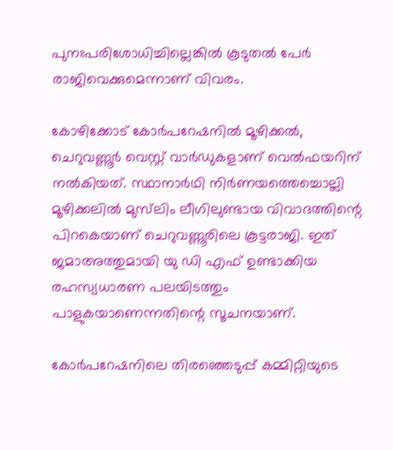പുനഃപരിശോധിച്ചില്ലെങ്കില്‍ കൂടുതല്‍ പേര്‍ രാജിവെക്കുമെന്നാണ് വിവരം.

കോഴിക്കോട് കോര്‍പറേഷനില്‍ മൂഴിക്കല്‍, ചെറുവണ്ണൂര്‍ വെസ്റ്റ് വാര്‍ഡുകളാണ് വെല്‍ഫയറിന് നല്‍കിയത്. സ്ഥാനാര്‍ഥി നിര്‍ണയത്തെച്ചൊല്ലി മൂഴിക്കലില്‍ മുസ്‌ലിം ലീഗിലുണ്ടായ വിവാദത്തിന്റെ പിറകെയാണ് ചെറുവണ്ണൂരിലെ കൂട്ടരാജി. ഇത് ജമാഅത്തുമായി യു ഡി എഫ് ഉണ്ടാക്കിയ രഹസ്യധാരണ പലയിടത്തും പാളുകയാണെന്നതിന്റെ സൂചനയാണ്.

കോര്‍പറേഷനിലെ തിരഞ്ഞെടുപ്പ് കമ്മിറ്റിയുടെ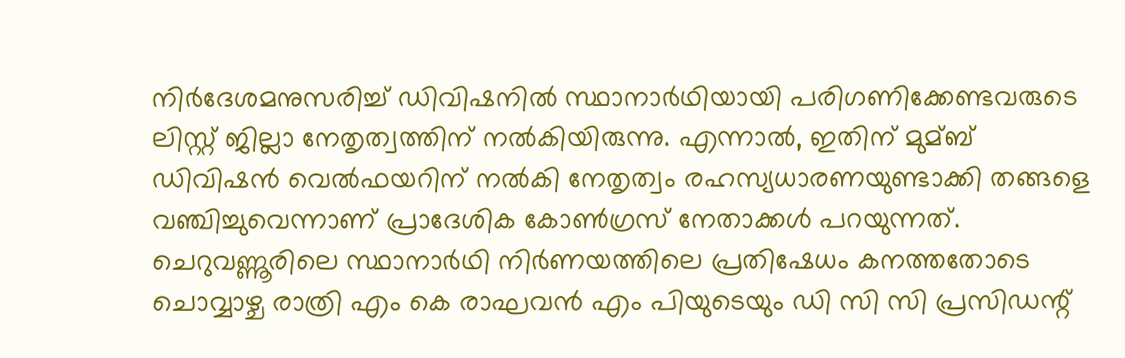നിര്‍ദേശമനുസരിച്ച്‌ ഡിവിഷനില്‍ സ്ഥാനാര്‍ഥിയായി പരിഗണിക്കേണ്ടവരുടെ ലിസ്റ്റ് ജില്ലാ നേതൃത്വത്തിന് നല്‍കിയിരുന്നു. എന്നാല്‍, ഇതിന് മുമ്ബ് ഡിവിഷന്‍ വെല്‍ഫയറിന് നല്‍കി നേതൃത്വം രഹസ്യധാരണയുണ്ടാക്കി തങ്ങളെ വഞ്ചിച്ചുവെന്നാണ് പ്രാദേശിക കോണ്‍ഗ്രസ് നേതാക്കള്‍ പറയുന്നത്.
ചെറുവണ്ണൂരിലെ സ്ഥാനാര്‍ഥി നിര്‍ണയത്തിലെ പ്രതിഷേധം കനത്തതോടെ ചൊവ്വാഴ്ച രാത്രി എം കെ രാഘവന്‍ എം പിയുടെയും ഡി സി സി പ്രസിഡന്റ്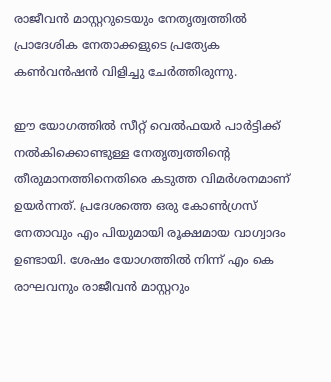രാജീവന്‍ മാസ്റ്ററുടെയും നേതൃത്വത്തില്‍ പ്രാദേശിക നേതാക്കളുടെ പ്രത്യേക കണ്‍വന്‍ഷന്‍ വിളിച്ചു ചേര്‍ത്തിരുന്നു.

ഈ യോഗത്തില്‍ സീറ്റ് വെല്‍ഫയര്‍ പാര്‍ട്ടിക്ക് നല്‍കിക്കൊണ്ടുള്ള നേതൃത്വത്തിന്റെ തീരുമാനത്തിനെതിരെ കടുത്ത വിമര്‍ശനമാണ് ഉയര്‍ന്നത്. പ്രദേശത്തെ ഒരു കോണ്‍ഗ്രസ് നേതാവും എം പിയുമായി രൂക്ഷമായ വാഗ്വാദം ഉണ്ടായി. ശേഷം യോഗത്തില്‍ നിന്ന് എം കെ രാഘവനും രാജീവന്‍ മാസ്റ്ററും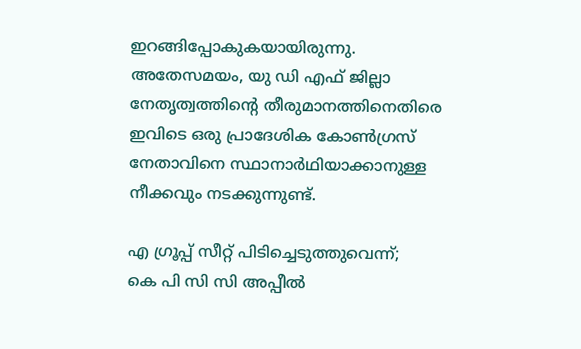ഇറങ്ങിപ്പോകുകയായിരുന്നു.
അതേസമയം, യു ഡി എഫ് ജില്ലാ നേതൃത്വത്തിന്റെ തീരുമാനത്തിനെതിരെ ഇവിടെ ഒരു പ്രാദേശിക കോണ്‍ഗ്രസ് നേതാവിനെ സ്ഥാനാര്‍ഥിയാക്കാനുള്ള നീക്കവും നടക്കുന്നുണ്ട്.

എ ഗ്രൂപ്പ് സീറ്റ് പിടിച്ചെടുത്തുവെന്ന്;
കെ പി സി സി അപ്പീല്‍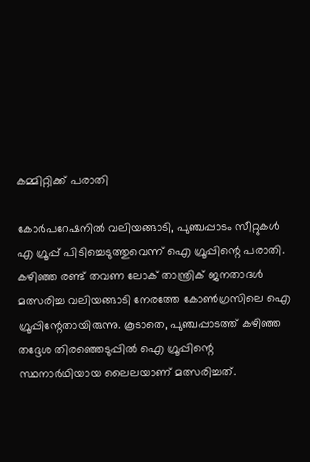കമ്മിറ്റിക്ക് പരാതി

കോര്‍പറേഷനില്‍ വലിയങ്ങാടി, പുഞ്ചപ്പാടം സീറ്റുകള്‍ എ ഗ്രൂപ്പ് പിടിച്ചെടുത്തുവെന്ന് ഐ ഗ്രൂപ്പിന്റെ പരാതി. കഴിഞ്ഞ രണ്ട് തവണ ലോക് താന്ത്രിക് ജനതാദള്‍ മത്സരിച്ച വലിയങ്ങാടി നേരത്തേ കോണ്‍ഗ്രസിലെ ഐ ഗ്രൂപ്പിന്റേതായിരുന്നു. കൂടാതെ, പുഞ്ചപ്പാടത്ത് കഴിഞ്ഞ തദ്ദേശ തിരഞ്ഞെടുപ്പില്‍ ഐ ഗ്രൂപ്പിന്റെ സ്ഥനാര്‍ഥിയായ ലൈലയാണ് മത്സരിച്ചത്.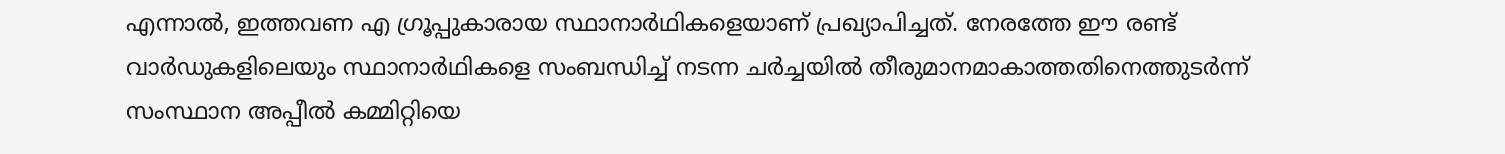എന്നാല്‍, ഇത്തവണ എ ഗ്രൂപ്പുകാരായ സ്ഥാനാര്‍ഥികളെയാണ് പ്രഖ്യാപിച്ചത്. നേരത്തേ ഈ രണ്ട് വാര്‍ഡുകളിലെയും സ്ഥാനാര്‍ഥികളെ സംബന്ധിച്ച്‌ നടന്ന ചര്‍ച്ചയില്‍ തീരുമാനമാകാത്തതിനെത്തുടര്‍ന്ന് സംസ്ഥാന അപ്പീല്‍ കമ്മിറ്റിയെ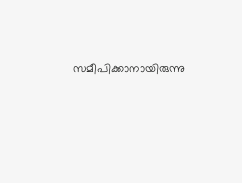സമീപിക്കാനായിരുന്നു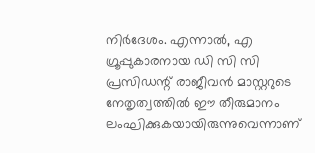നിര്‍ദേശം. എന്നാല്‍, എ ഗ്രൂപ്പുകാരനായ ഡി സി സി പ്രസിഡന്റ് രാജീവന്‍ മാസ്റ്ററുടെ നേതൃത്വത്തില്‍ ഈ തീരുമാനം ലംഘിക്കുകയായിരുന്നുവെന്നാണ്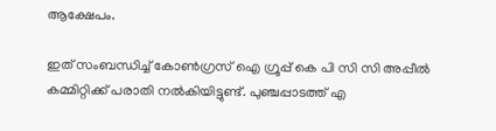ആക്ഷേപം.

ഇത് സംബന്ധിച്ച്‌ കോണ്‍ഗ്രസ് ഐ ഗ്രൂപ്പ് കെ പി സി സി അപ്പീല്‍ കമ്മിറ്റിക്ക് പരാതി നല്‍കിയിട്ടുണ്ട്. പുഞ്ചപ്പാടത്ത് എ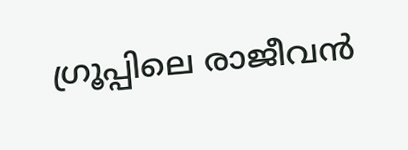ഗ്രൂപ്പിലെ രാജീവന്‍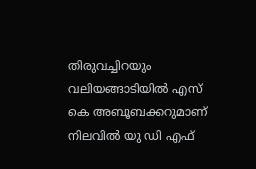തിരുവച്ചിറയും വലിയങ്ങാടിയില്‍ എസ് കെ അബൂബക്കറുമാണ് നിലവില്‍ യു ഡി എഫ്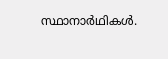സ്ഥാനാര്‍ഥികള്‍.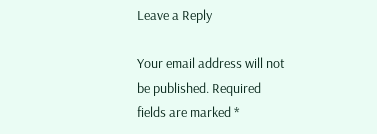Leave a Reply

Your email address will not be published. Required fields are marked *